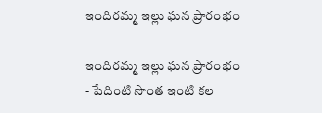ఇందిరమ్మ ఇల్లు ఘన ప్రారంభం

ఇందిరమ్మ ఇల్లు ఘన ప్రారంభం
- పేదింటి సొంత ఇంటి కల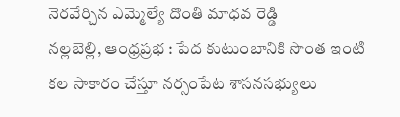నెరవేర్చిన ఎమ్మెల్యే దొంతి మాధవ రెడ్డి
నల్లబెల్లి, ఆంధ్రప్రభ : పేద కుటుంబానికి సొంత ఇంటి కల సాకారం చేస్తూ నర్సంపేట శాసనసభ్యులు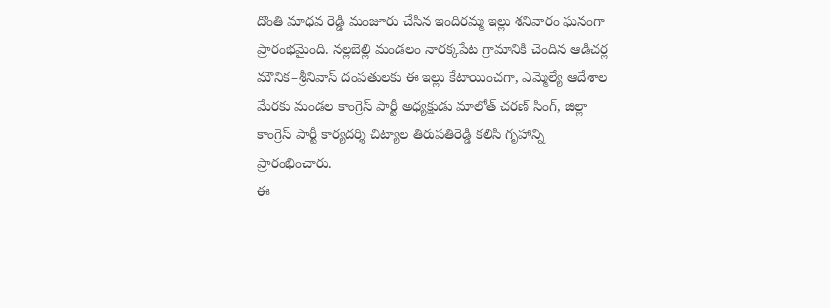దొంతి మాధవ రెడ్డి మంజూరు చేసిన ఇందిరమ్మ ఇల్లు శనివారం ఘనంగా ప్రారంభమైంది. నల్లబెల్లి మండలం నారక్కపేట గ్రామానికి చెందిన ఆడిచర్ల మౌనిక–శ్రీనివాస్ దంపతులకు ఈ ఇల్లు కేటాయించగా, ఎమ్మెల్యే ఆదేశాల మేరకు మండల కాంగ్రెస్ పార్టీ అధ్యక్షుడు మాలోత్ చరణ్ సింగ్, జిల్లా కాంగ్రెస్ పార్టీ కార్యదర్శి చిట్యాల తిరుపతిరెడ్డి కలిసి గృహాన్ని ప్రారంభించారు.
ఈ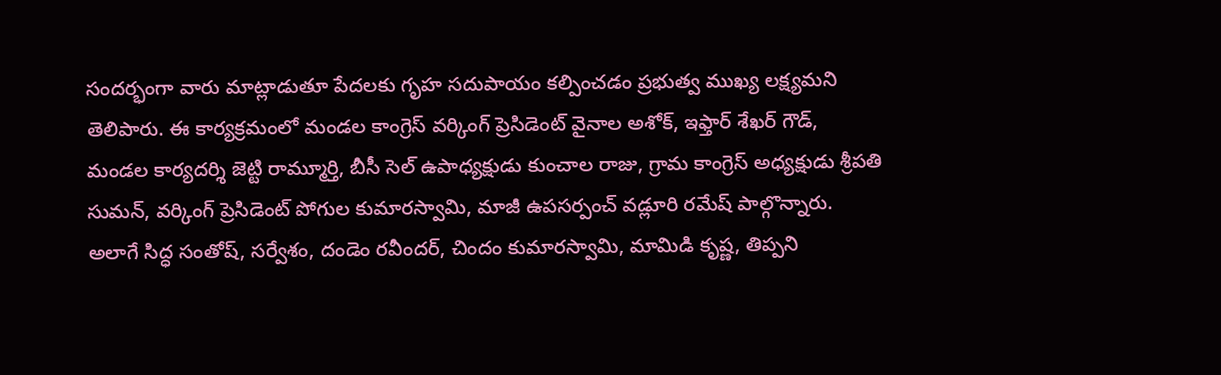సందర్భంగా వారు మాట్లాడుతూ పేదలకు గృహ సదుపాయం కల్పించడం ప్రభుత్వ ముఖ్య లక్ష్యమని తెలిపారు. ఈ కార్యక్రమంలో మండల కాంగ్రెస్ వర్కింగ్ ప్రెసిడెంట్ వైనాల అశోక్, ఇఫ్తార్ శేఖర్ గౌడ్, మండల కార్యదర్శి జెట్టి రామ్మూర్తి, బీసీ సెల్ ఉపాధ్యక్షుడు కుంచాల రాజు, గ్రామ కాంగ్రెస్ అధ్యక్షుడు శ్రీపతి సుమన్, వర్కింగ్ ప్రెసిడెంట్ పోగుల కుమారస్వామి, మాజీ ఉపసర్పంచ్ వడ్లూరి రమేష్ పాల్గొన్నారు. అలాగే సిద్ధ సంతోష్, సర్వేశం, దండెం రవీందర్, చిందం కుమారస్వామి, మామిడి కృష్ణ, తిప్పని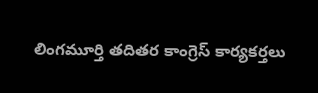లింగమూర్తి తదితర కాంగ్రెస్ కార్యకర్తలు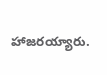హాజరయ్యారు.